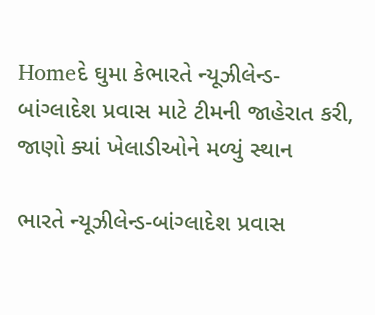Homeદે ઘુમા કેભારતે ન્યૂઝીલેન્ડ-બાંગ્લાદેશ પ્રવાસ માટે ટીમની જાહેરાત કરી, જાણો ક્યાં ખેલાડીઓને મળ્યું સ્થાન

ભારતે ન્યૂઝીલેન્ડ-બાંગ્લાદેશ પ્રવાસ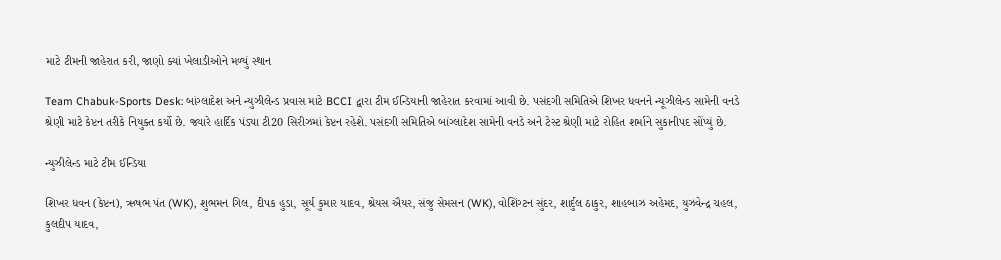માટે ટીમની જાહેરાત કરી, જાણો ક્યાં ખેલાડીઓને મળ્યું સ્થાન

Team Chabuk-Sports Desk: બાંગ્લાદેશ અને ન્યુઝીલેન્ડ પ્રવાસ માટે BCCI દ્વારા ટીમ ઈન્ડિયાની જાહેરાત કરવામાં આવી છે. પસંદગી સમિતિએ શિખર ધવનને ન્યૂઝીલેન્ડ સામેની વનડે શ્રેણી માટે કેપ્ટન તરીકે નિયુક્ત કર્યો છે. જ્યારે હાર્દિક પંડ્યા ટી20 સિરીઝમાં કેપ્ટન રહેશે. પસંદગી સમિતિએ બાંગ્લાદેશ સામેની વનડે અને ટેસ્ટ શ્રેણી માટે રોહિત શર્માને સુકાનીપદ સોંપ્યું છે.

ન્યુઝીલેન્ડ માટે ટીમ ઈન્ડિયા

શિખર ધવન (કેપ્ટન), ઋષભ પંત (WK), શુભમન ગિલ, દીપક હુડા, સૂર્ય કુમાર યાદવ, શ્રેયસ ઐયર, સંજુ સેમસન (WK), વોશિંગ્ટન સુંદર, શાર્દુલ ઠાકુર, શાહબાઝ અહેમદ, યુઝવેન્દ્ર ચહલ, કુલદીપ યાદવ,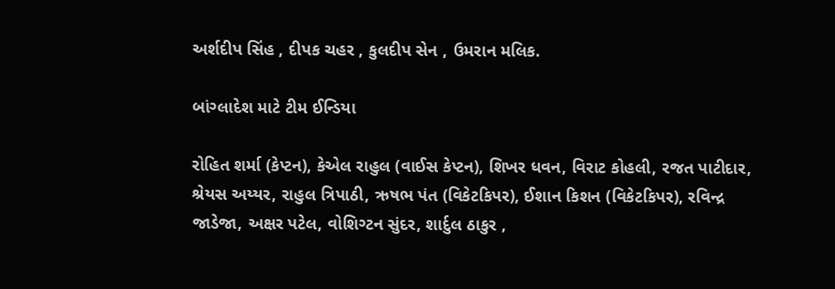અર્શદીપ સિંહ , દીપક ચહર , કુલદીપ સેન , ઉમરાન મલિક.

બાંગ્લાદેશ માટે ટીમ ઈન્ડિયા

રોહિત શર્મા (કેપ્ટન), કેએલ રાહુલ (વાઈસ કેપ્ટન), શિખર ધવન, વિરાટ કોહલી, રજત પાટીદાર, શ્રેયસ અય્યર, રાહુલ ત્રિપાઠી, ઋષભ પંત (વિકેટકિપર), ઈશાન કિશન (વિકેટકિપર), રવિન્દ્ર જાડેજા, અક્ષર પટેલ, વોશિગ્ટન સુંદર, શાર્દુલ ઠાકુર ,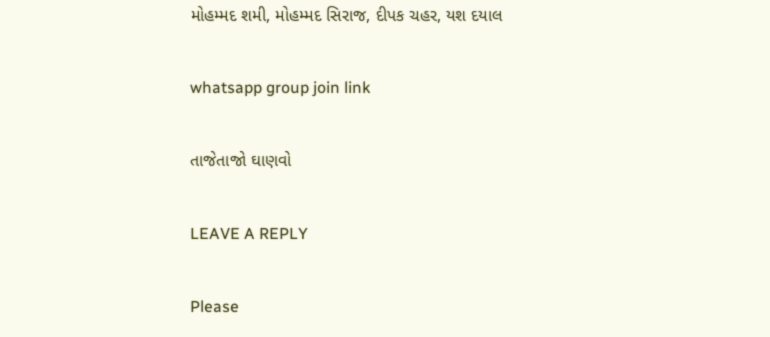મોહમ્મદ શમી, મોહમ્મદ સિરાજ, દીપક ચહર, યશ દયાલ

whatsapp group join link

તાજેતાજો ઘાણવો

LEAVE A REPLY

Please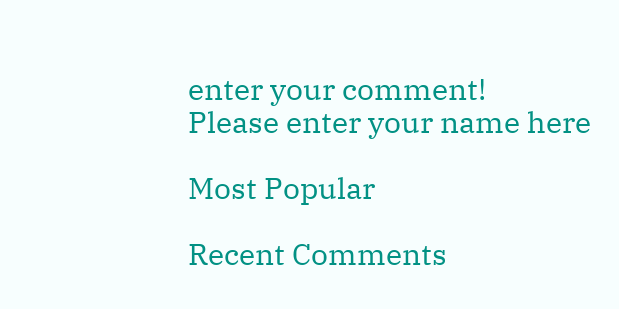enter your comment!
Please enter your name here

Most Popular

Recent Comments